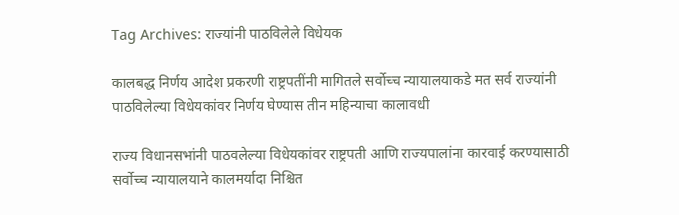Tag Archives: राज्यांनी पाठविलेले विधेयक

कालबद्ध निर्णय आदेश प्रकरणी राष्ट्रपतींनी मागितले सर्वोच्च न्यायालयाकडे मत सर्व राज्यांनी पाठविलेल्या विधेयकांवर निर्णय घेण्यास तीन महिन्याचा कालावधी

राज्य विधानसभांनी पाठवलेल्या विधेयकांवर राष्ट्रपती आणि राज्यपालांना कारवाई करण्यासाठी सर्वोच्च न्यायालयाने कालमर्यादा निश्चित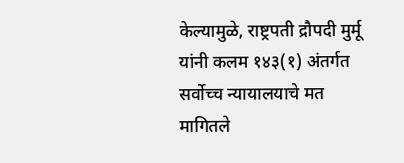केल्यामुळे, राष्ट्रपती द्रौपदी मुर्मू यांनी कलम १४३(१) अंतर्गत सर्वोच्च न्यायालयाचे मत मागितले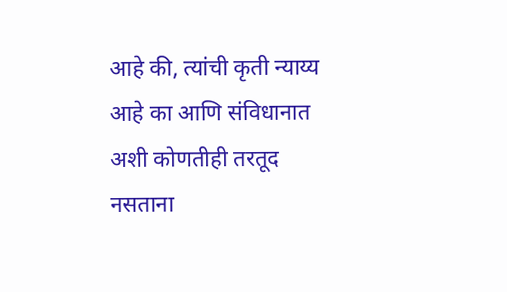आहे की, त्यांची कृती न्याय्य आहे का आणि संविधानात अशी कोणतीही तरतूद नसताना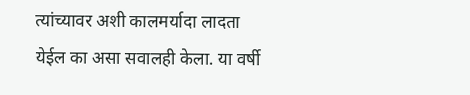त्यांच्यावर अशी कालमर्यादा लादता येईल का असा सवालही केला. या वर्षी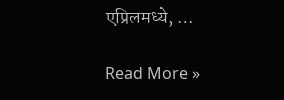एप्रिलमध्ये, …

Read More »